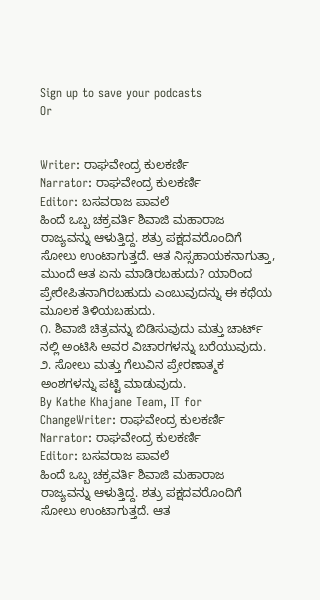Sign up to save your podcasts
Or


Writer: ರಾಘವೇಂದ್ರ ಕುಲಕರ್ಣಿ
Narrator: ರಾಘವೇಂದ್ರ ಕುಲಕರ್ಣಿ
Editor: ಬಸವರಾಜ ಪಾವಲೆ
ಹಿಂದೆ ಒಬ್ಬ ಚಕ್ರವರ್ತಿ ಶಿವಾಜಿ ಮಹಾರಾಜ ರಾಜ್ಯವನ್ನು ಆಳುತ್ತಿದ್ದ. ಶತ್ರು ಪಕ್ಷದವರೊಂದಿಗೆ ಸೋಲು ಉಂಟಾಗುತ್ತದೆ. ಆತ ನಿಸ್ಸಹಾಯಕನಾಗುತ್ತಾ, ಮುಂದೆ ಆತ ಏನು ಮಾಡಿರಬಹುದು? ಯಾರಿಂದ ಪ್ರೇರೇಪಿತನಾಗಿರಬಹುದು ಎಂಬುವುದನ್ನು ಈ ಕಥೆಯ ಮೂಲಕ ತಿಳಿಯಬಹುದು.
೧. ಶಿವಾಜಿ ಚಿತ್ರವನ್ನು ಬಿಡಿಸುವುದು ಮತ್ತು ಚಾರ್ಟ್ ನಲ್ಲಿ ಅಂಟಿಸಿ ಅವರ ವಿಚಾರಗಳನ್ನು ಬರೆಯುವುದು.
೨. ಸೋಲು ಮತ್ತು ಗೆಲುವಿನ ಪ್ರೇರಣಾತ್ಮಕ ಅಂಶಗಳನ್ನು ಪಟ್ಟಿ ಮಾಡುವುದು.
By Kathe Khajane Team, IT for ChangeWriter: ರಾಘವೇಂದ್ರ ಕುಲಕರ್ಣಿ
Narrator: ರಾಘವೇಂದ್ರ ಕುಲಕರ್ಣಿ
Editor: ಬಸವರಾಜ ಪಾವಲೆ
ಹಿಂದೆ ಒಬ್ಬ ಚಕ್ರವರ್ತಿ ಶಿವಾಜಿ ಮಹಾರಾಜ ರಾಜ್ಯವನ್ನು ಆಳುತ್ತಿದ್ದ. ಶತ್ರು ಪಕ್ಷದವರೊಂದಿಗೆ ಸೋಲು ಉಂಟಾಗುತ್ತದೆ. ಆತ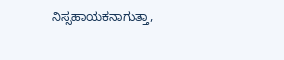ನಿಸ್ಸಹಾಯಕನಾಗುತ್ತಾ,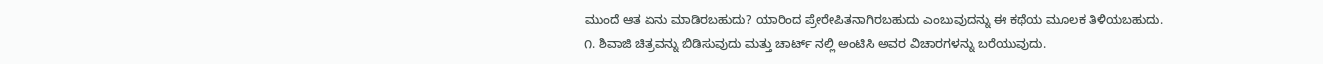ಮುಂದೆ ಆತ ಏನು ಮಾಡಿರಬಹುದು? ಯಾರಿಂದ ಪ್ರೇರೇಪಿತನಾಗಿರಬಹುದು ಎಂಬುವುದನ್ನು ಈ ಕಥೆಯ ಮೂಲಕ ತಿಳಿಯಬಹುದು.
೧. ಶಿವಾಜಿ ಚಿತ್ರವನ್ನು ಬಿಡಿಸುವುದು ಮತ್ತು ಚಾರ್ಟ್ ನಲ್ಲಿ ಅಂಟಿಸಿ ಅವರ ವಿಚಾರಗಳನ್ನು ಬರೆಯುವುದು.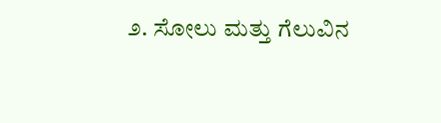೨. ಸೋಲು ಮತ್ತು ಗೆಲುವಿನ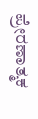ಪ್ರೇರಣಾತ್ಮಕ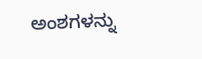ಅಂಶಗಳನ್ನು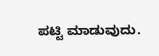ಪಟ್ಟಿ ಮಾಡುವುದು.